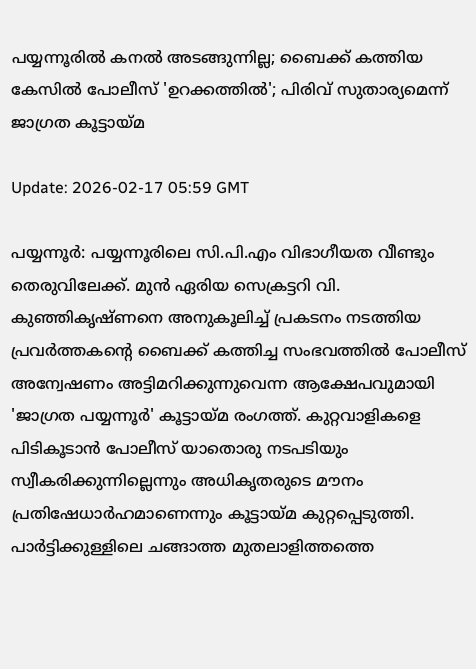പയ്യന്നൂരില്‍ കനല്‍ അടങ്ങുന്നില്ല; ബൈക്ക് കത്തിയ കേസില്‍ പോലീസ് 'ഉറക്കത്തില്‍'; പിരിവ് സുതാര്യമെന്ന് ജാഗ്രത കൂട്ടായ്മ

Update: 2026-02-17 05:59 GMT

പയ്യന്നൂര്‍: പയ്യന്നൂരിലെ സി.പി.എം വിഭാഗീയത വീണ്ടും തെരുവിലേക്ക്. മുന്‍ ഏരിയ സെക്രട്ടറി വി. കുഞ്ഞികൃഷ്ണനെ അനുകൂലിച്ച് പ്രകടനം നടത്തിയ പ്രവര്‍ത്തകന്റെ ബൈക്ക് കത്തിച്ച സംഭവത്തില്‍ പോലീസ് അന്വേഷണം അട്ടിമറിക്കുന്നുവെന്ന ആക്ഷേപവുമായി 'ജാഗ്രത പയ്യന്നൂര്‍' കൂട്ടായ്മ രംഗത്ത്. കുറ്റവാളികളെ പിടികൂടാന്‍ പോലീസ് യാതൊരു നടപടിയും സ്വീകരിക്കുന്നില്ലെന്നും അധികൃതരുടെ മൗനം പ്രതിഷേധാര്‍ഹമാണെന്നും കൂട്ടായ്മ കുറ്റപ്പെടുത്തി. പാര്‍ട്ടിക്കുള്ളിലെ ചങ്ങാത്ത മുതലാളിത്തത്തെ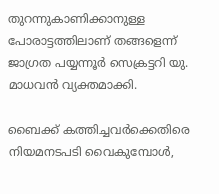തുറന്നുകാണിക്കാനുള്ള പോരാട്ടത്തിലാണ് തങ്ങളെന്ന് ജാഗ്രത പയ്യന്നൂര്‍ സെക്രട്ടറി യു. മാധവന്‍ വ്യക്തമാക്കി.

ബൈക്ക് കത്തിച്ചവര്‍ക്കെതിരെ നിയമനടപടി വൈകുമ്പോള്‍,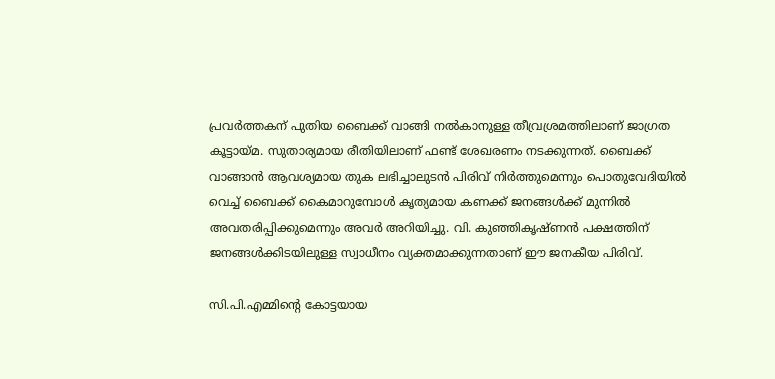പ്രവര്‍ത്തകന് പുതിയ ബൈക്ക് വാങ്ങി നല്‍കാനുള്ള തീവ്രശ്രമത്തിലാണ് ജാഗ്രത കൂട്ടായ്മ. സുതാര്യമായ രീതിയിലാണ് ഫണ്ട് ശേഖരണം നടക്കുന്നത്. ബൈക്ക് വാങ്ങാന്‍ ആവശ്യമായ തുക ലഭിച്ചാലുടന്‍ പിരിവ് നിര്‍ത്തുമെന്നും പൊതുവേദിയില്‍ വെച്ച് ബൈക്ക് കൈമാറുമ്പോള്‍ കൃത്യമായ കണക്ക് ജനങ്ങള്‍ക്ക് മുന്നില്‍ അവതരിപ്പിക്കുമെന്നും അവര്‍ അറിയിച്ചു. വി. കുഞ്ഞികൃഷ്ണന്‍ പക്ഷത്തിന് ജനങ്ങള്‍ക്കിടയിലുള്ള സ്വാധീനം വ്യക്തമാക്കുന്നതാണ് ഈ ജനകീയ പിരിവ്.

സി.പി.എമ്മിന്റെ കോട്ടയായ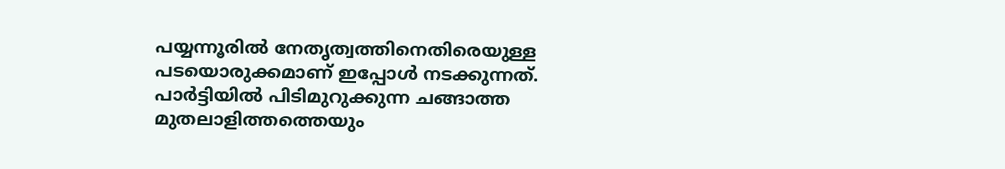പയ്യന്നൂരില്‍ നേതൃത്വത്തിനെതിരെയുള്ള പടയൊരുക്കമാണ് ഇപ്പോള്‍ നടക്കുന്നത്. പാര്‍ട്ടിയില്‍ പിടിമുറുക്കുന്ന ചങ്ങാത്ത മുതലാളിത്തത്തെയും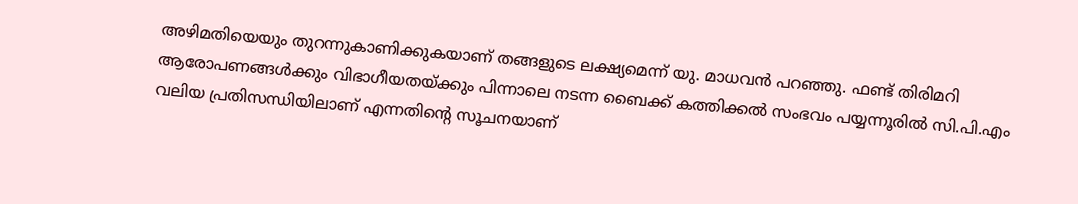അഴിമതിയെയും തുറന്നുകാണിക്കുകയാണ് തങ്ങളുടെ ലക്ഷ്യമെന്ന് യു. മാധവന്‍ പറഞ്ഞു. ഫണ്ട് തിരിമറി ആരോപണങ്ങള്‍ക്കും വിഭാഗീയതയ്ക്കും പിന്നാലെ നടന്ന ബൈക്ക് കത്തിക്കല്‍ സംഭവം പയ്യന്നൂരില്‍ സി.പി.എം വലിയ പ്രതിസന്ധിയിലാണ് എന്നതിന്റെ സൂചനയാണ്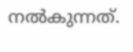നല്‍കുന്നത്.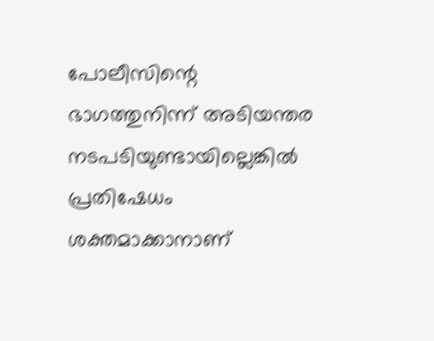പോലീസിന്റെ ഭാഗത്തുനിന്ന് അടിയന്തര നടപടിയുണ്ടായില്ലെങ്കില്‍ പ്രതിഷേധം ശക്തമാക്കാനാണ്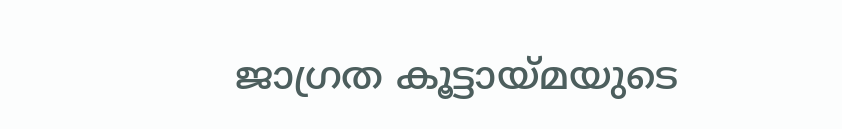ജാഗ്രത കൂട്ടായ്മയുടെ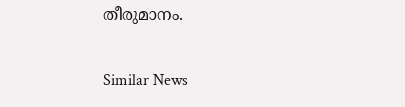തീരുമാനം.

Similar News